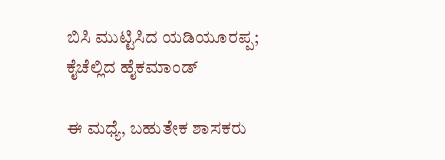ಬಿಸಿ ಮುಟ್ಟಿಸಿದ ಯಡಿಯೂರಪ್ಪ; ಕೈಚೆಲ್ಲಿದ ಹೈಕಮಾಂಡ್

ಈ ಮಧ್ಯೆ, ಬಹುತೇಕ ಶಾಸಕರು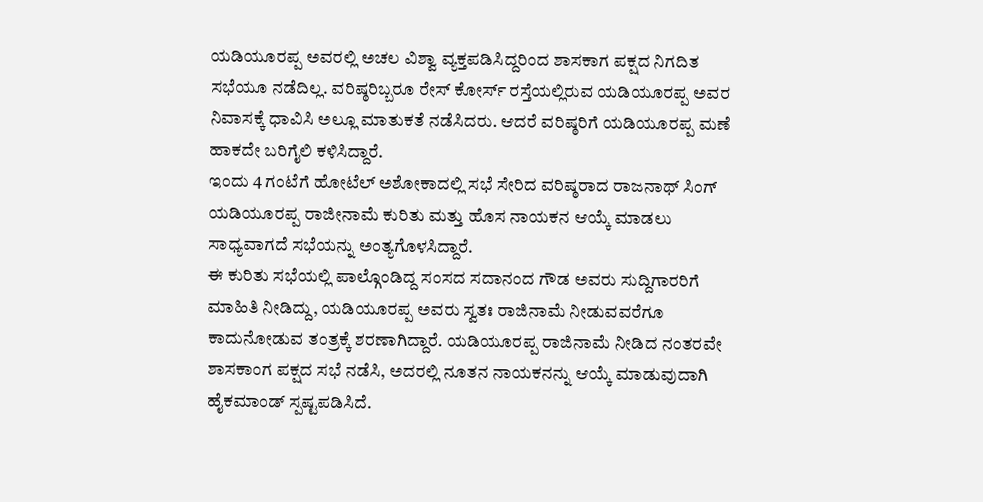ಯಡಿಯೂರಪ್ಪ ಅವರಲ್ಲಿ ಅಚಲ ವಿಶ್ವಾ ವ್ಯಕ್ತಪಡಿಸಿದ್ದರಿಂದ ಶಾಸಕಾಗ ಪಕ್ಷದ ನಿಗದಿತ ಸಭೆಯೂ ನಡೆದಿಲ್ಲ. ವರಿಷ್ಠರಿಬ್ಬರೂ ರೇಸ್ ಕೋರ್ಸ್ ರಸ್ತೆಯಲ್ಲಿರುವ ಯಡಿಯೂರಪ್ಪ ಅವರ ನಿವಾಸಕ್ಕೆ ಧಾವಿಸಿ ಅಲ್ಲೂ ಮಾತುಕತೆ ನಡೆಸಿದರು. ಆದರೆ ವರಿಷ್ಠರಿಗೆ ಯಡಿಯೂರಪ್ಪ ಮಣೆ ಹಾಕದೇ ಬರಿಗೈಲಿ ಕಳಿಸಿದ್ದಾರೆ.
ಇಂದು 4 ಗಂಟೆಗೆ ಹೋಟೆಲ್ ಅಶೋಕಾದಲ್ಲಿ ಸಭೆ ಸೇರಿದ ವರಿಷ್ಠರಾದ ರಾಜನಾಥ್ ಸಿಂಗ್ ಯಡಿಯೂರಪ್ಪ ರಾಜೀನಾಮೆ ಕುರಿತು ಮತ್ತು ಹೊಸ ನಾಯಕನ ಆಯ್ಕೆ ಮಾಡಲು ಸಾಧ್ಯವಾಗದೆ ಸಭೆಯನ್ನು ಅಂತ್ಯಗೊಳಸಿದ್ದಾರೆ.
ಈ ಕುರಿತು ಸಭೆಯಲ್ಲಿ ಪಾಲ್ಗೊಂಡಿದ್ದ ಸಂಸದ ಸದಾನಂದ ಗೌಡ ಅವರು ಸುದ್ದಿಗಾರರಿಗೆ ಮಾಹಿತಿ ನೀಡಿದ್ದು, ಯಡಿಯೂರಪ್ಪ ಅವರು ಸ್ವತಃ ರಾಜಿನಾಮೆ ನೀಡುವವರೆಗೂ ಕಾದುನೋಡುವ ತಂತ್ರಕ್ಕೆ ಶರಣಾಗಿದ್ದಾರೆ. ಯಡಿಯೂರಪ್ಪ ರಾಜಿನಾಮೆ ನೀಡಿದ ನಂತರವೇ ಶಾಸಕಾಂಗ ಪಕ್ಷದ ಸಭೆ ನಡೆಸಿ, ಅದರಲ್ಲಿ ನೂತನ ನಾಯಕನನ್ನು ಆಯ್ಕೆ ಮಾಡುವುದಾಗಿ ಹೈಕಮಾಂಡ್ ಸ್ಪಷ್ಟಪಡಿಸಿದೆ.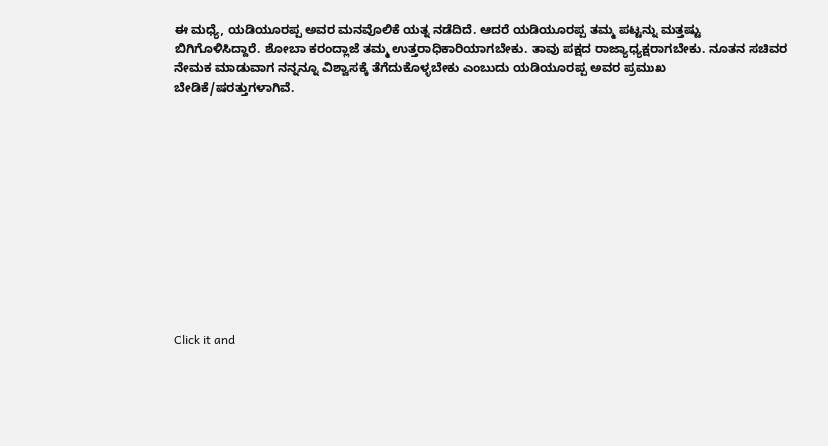ಈ ಮಧ್ಯೆ, ಯಡಿಯೂರಪ್ಪ ಅವರ ಮನವೊಲಿಕೆ ಯತ್ನ ನಡೆದಿದೆ. ಆದರೆ ಯಡಿಯೂರಪ್ಪ ತಮ್ಮ ಪಟ್ಟನ್ನು ಮತ್ತಷ್ಟು ಬಿಗಿಗೊಳಿಸಿದ್ದಾರೆ. ಶೋಬಾ ಕರಂದ್ಲಾಜೆ ತಮ್ಮ ಉತ್ತರಾಧಿಕಾರಿಯಾಗಬೇಕು. ತಾವು ಪಕ್ಷದ ರಾಜ್ಯಾಧ್ಯಕ್ಷರಾಗಬೇಕು. ನೂತನ ಸಚಿವರ ನೇಮಕ ಮಾಡುವಾಗ ನನ್ನನ್ನೂ ವಿಶ್ವಾಸಕ್ಕೆ ತೆಗೆದುಕೊಳ್ಳಬೇಕು ಎಂಬುದು ಯಡಿಯೂರಪ್ಪ ಅವರ ಪ್ರಮುಖ ಬೇಡಿಕೆ/ಷರತ್ತುಗಳಾಗಿವೆ.












Click it and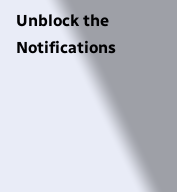Unblock the Notifications